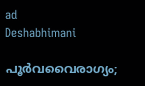ad
Deshabhimani

പൂർവവൈരാഗ്യം;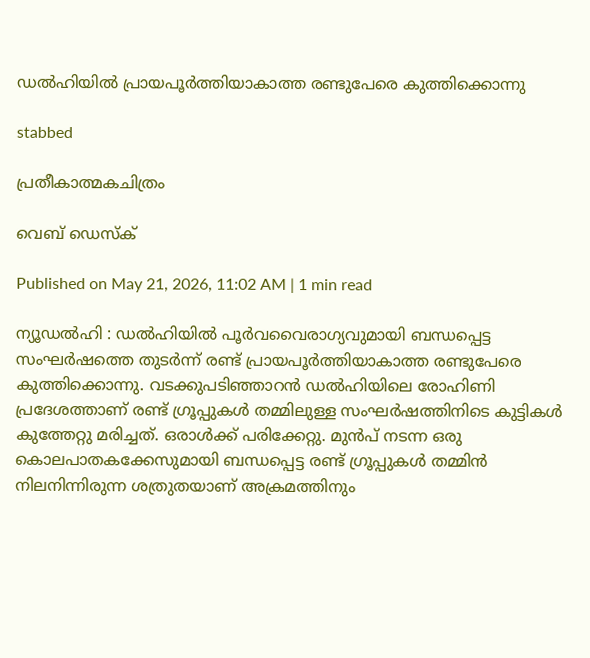ഡൽഹിയിൽ പ്രായപൂർത്തിയാകാത്ത രണ്ടുപേരെ കുത്തിക്കൊന്നു

stabbed

പ്രതീകാത്മകചിത്രം

വെബ് ഡെസ്ക്

Published on May 21, 2026, 11:02 AM | 1 min read

ന്യൂഡൽഹി : ഡൽഹിയിൽ പൂർവവൈരാഗ്യവുമായി ബന്ധപ്പെട്ട സംഘർഷത്തെ തുടർന്ന് രണ്ട് പ്രായപൂർത്തിയാകാത്ത രണ്ടുപേരെ കുത്തിക്കൊന്നു. വടക്കുപടിഞ്ഞാറൻ ഡൽഹിയിലെ രോഹിണി പ്രദേശത്താണ് രണ്ട് ഗ്രൂപ്പുകൾ തമ്മിലുള്ള സംഘർഷത്തിനിടെ കുട്ടികൾ കുത്തേറ്റു മരിച്ചത്. ഒരാൾക്ക് പരിക്കേറ്റു. മുൻപ് നടന്ന ഒരു കൊലപാതകക്കേസുമായി ബന്ധപ്പെട്ട രണ്ട് ഗ്രൂപ്പുകൾ തമ്മിൻ നിലനിന്നിരുന്ന ശത്രുതയാണ് അക്രമത്തിനും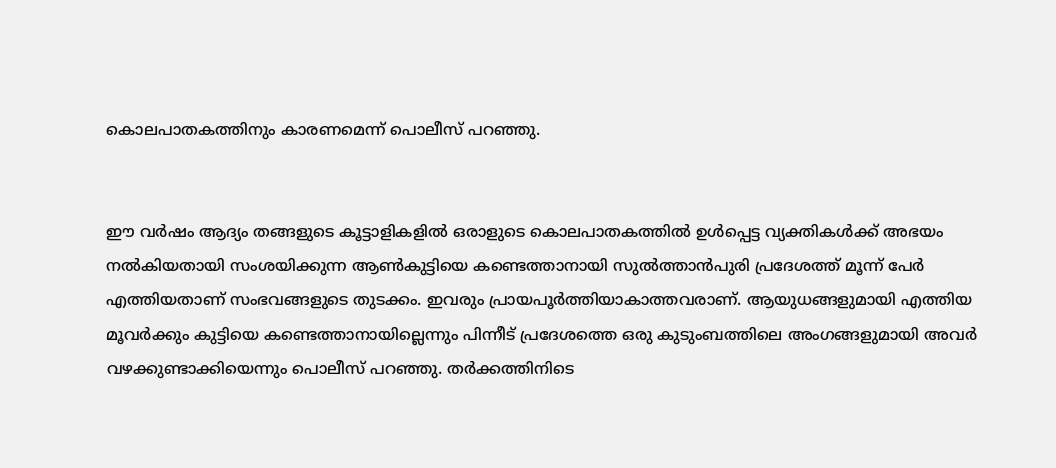കൊലപാതകത്തിനും കാരണമെന്ന് പൊലീസ് പറഞ്ഞു.


ഈ വർഷം ആദ്യം തങ്ങളുടെ കൂട്ടാളികളിൽ ഒരാളുടെ കൊലപാതകത്തിൽ ഉൾപ്പെട്ട വ്യക്തികൾക്ക് അഭയം നൽകിയതായി സംശയിക്കുന്ന ആൺകുട്ടിയെ കണ്ടെത്താനായി സുൽത്താൻപുരി പ്രദേശത്ത് മൂന്ന് പേർ എത്തിയതാണ് സംഭവങ്ങളുടെ തുടക്കം. ഇവരും പ്രായപൂർത്തിയാകാത്തവരാണ്. ആയുധങ്ങളുമായി എത്തിയ മൂവർക്കും കുട്ടിയെ കണ്ടെത്താനായില്ലെന്നും പിന്നീട് പ്രദേശത്തെ ഒരു കുടുംബത്തിലെ അംഗങ്ങളുമായി അവർ വഴക്കുണ്ടാക്കിയെന്നും പൊലീസ് പറഞ്ഞു. തർക്കത്തിനിടെ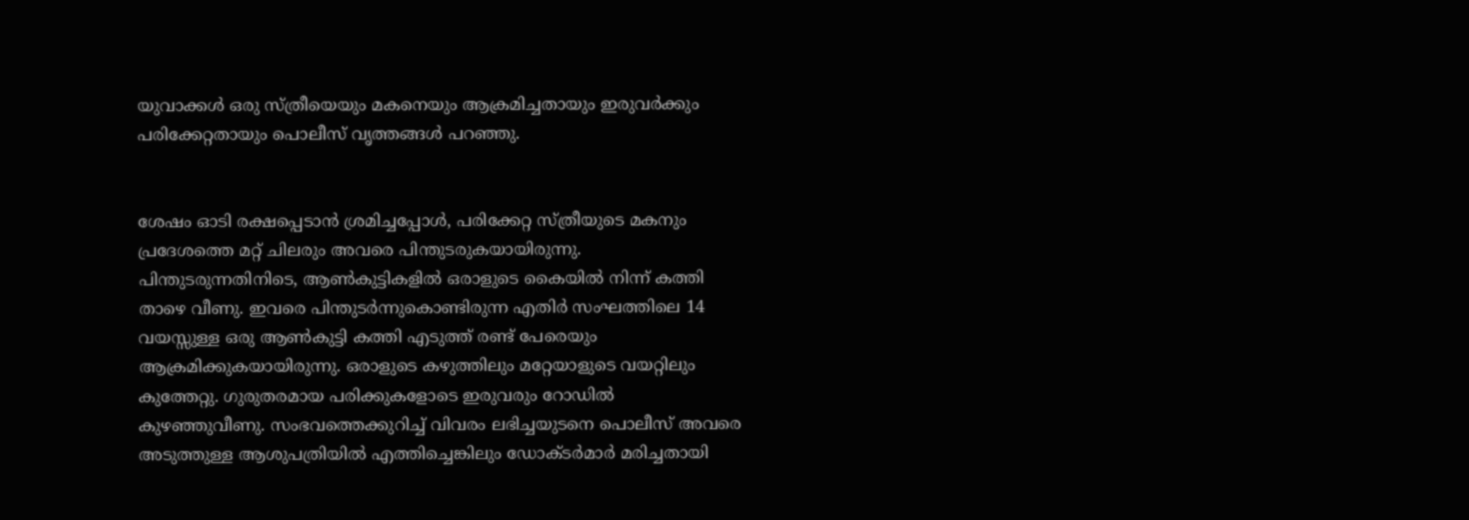യുവാക്കൾ ഒരു സ്ത്രീയെയും മകനെയും ആക്രമിച്ചതായും ഇരുവർക്കും പരിക്കേറ്റതായും പൊലീസ് വൃത്തങ്ങൾ പറഞ്ഞു.


ശേഷം ഓടി രക്ഷപ്പെടാൻ ശ്രമിച്ചപ്പോൾ, പരിക്കേറ്റ സ്ത്രീയുടെ മകനും പ്രദേശത്തെ മറ്റ് ചിലരും അവരെ പിന്തുടരുകയായിരുന്നു. പിന്തുടരുന്നതിനിടെ, ആൺകുട്ടികളിൽ ഒരാളുടെ കൈയിൽ നിന്ന് കത്തി താഴെ വീണു. ഇവരെ പിന്തുടർന്നുകൊണ്ടിരുന്ന എതിർ സംഘത്തിലെ 14 വയസ്സുള്ള ഒരു ആൺകുട്ടി കത്തി എടുത്ത് രണ്ട് പേരെയും ആക്രമിക്കുകയായിരുന്നു. ഒരാളുടെ കഴുത്തിലും മറ്റേയാളുടെ വയറ്റിലും കുത്തേറ്റു. ഗുരുതരമായ പരിക്കുകളോടെ ഇരുവരും റോഡിൽ കുഴഞ്ഞുവീണു. സംഭവത്തെക്കുറിച്ച് വിവരം ലഭിച്ചയുടനെ പൊലീസ് അവരെ അടുത്തുള്ള ആശുപത്രിയിൽ എത്തിച്ചെങ്കിലും ഡോക്ടർമാർ മരിച്ചതായി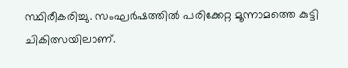സ്ഥിരീകരിച്ചു. സംഘർഷത്തിൽ പരിക്കേറ്റ മൂന്നാമത്തെ കുട്ടി ചികിത്സയിലാണ്.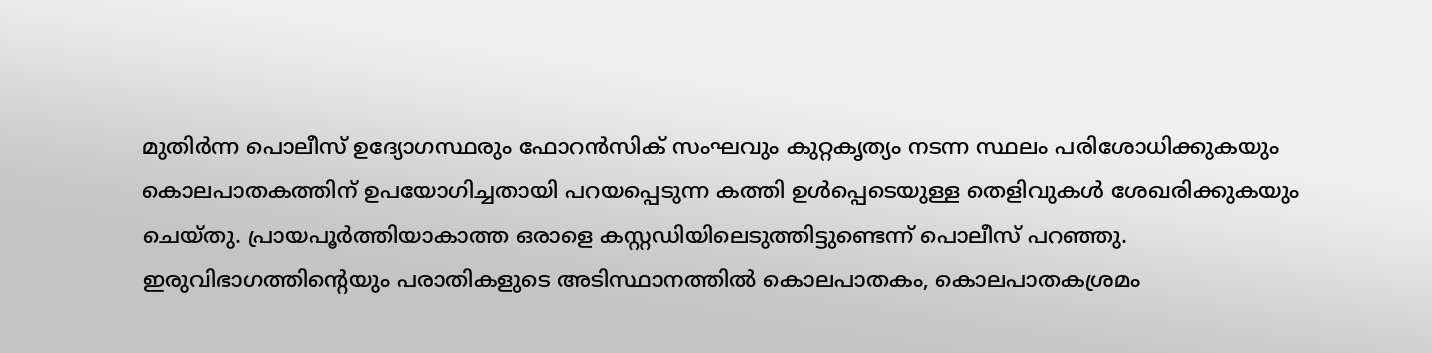മുതിർന്ന പൊലീസ് ഉദ്യോഗസ്ഥരും ഫോറൻസിക് സംഘവും കുറ്റകൃത്യം നടന്ന സ്ഥലം പരിശോധിക്കുകയും കൊലപാതകത്തിന് ഉപയോഗിച്ചതായി പറയപ്പെടുന്ന കത്തി ഉൾപ്പെടെയുള്ള തെളിവുകൾ ശേഖരിക്കുകയും ചെയ്തു. പ്രായപൂർത്തിയാകാത്ത ഒരാളെ കസ്റ്റഡിയിലെടുത്തിട്ടുണ്ടെന്ന് പൊലീസ് പറഞ്ഞു. ഇരുവിഭാഗത്തിന്റെയും പരാതികളുടെ അടിസ്ഥാനത്തിൽ കൊലപാതകം, കൊലപാതകശ്രമം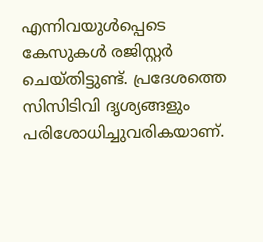എന്നിവയുൾപ്പെടെ കേസുകൾ രജിസ്റ്റർ ചെയ്തിട്ടുണ്ട്. പ്രദേശത്തെ സിസിടിവി ദൃശ്യങ്ങളും പരിശോധിച്ചുവരികയാണ്.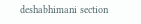deshabhimani section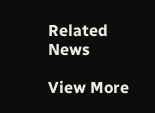Related News

View More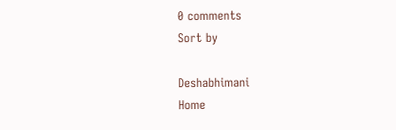0 comments
Sort by

Deshabhimani
Home